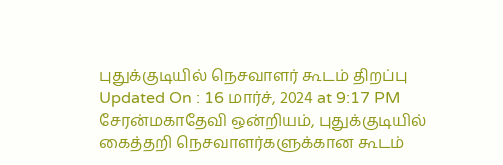புதுக்குடியில் நெசவாளர் கூடம் திறப்பு
Updated On : 16 மார்ச், 2024 at 9:17 PM
சேரன்மகாதேவி ஒன்றியம், புதுக்குடியில் கைத்தறி நெசவாளர்களுக்கான கூடம்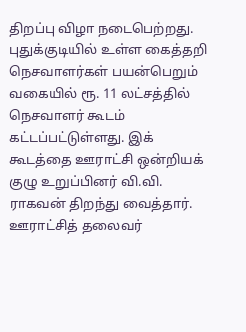திறப்பு விழா நடைபெற்றது. புதுக்குடியில் உள்ள கைத்தறி நெசவாளர்கள் பயன்பெறும் வகையில் ரூ. 11 லட்சத்தில் நெசவாளர் கூடம் கட்டப்பட்டுள்ளது. இக் கூடத்தை ஊராட்சி ஒன்றியக் குழு உறுப்பினர் வி.வி. ராகவன் திறந்து வைத்தார். ஊராட்சித் தலைவர்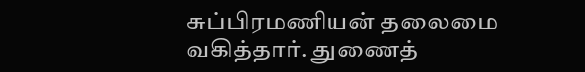சுப்பிரமணியன் தலைமை வகித்தார். துணைத்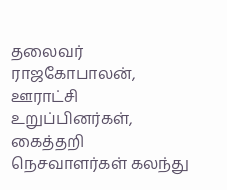தலைவர் ராஜகோபாலன், ஊராட்சி உறுப்பினர்கள், கைத்தறி நெசவாளர்கள் கலந்து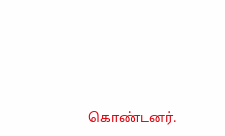கொண்டனர்.